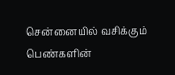சென்னையில் வசிக்கும் பெண்களின்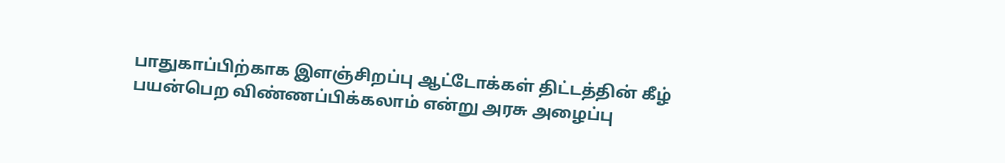பாதுகாப்பிற்காக இளஞ்சிறப்பு ஆட்டோக்கள் திட்டத்தின் கீழ் பயன்பெற விண்ணப்பிக்கலாம் என்று அரசு அழைப்பு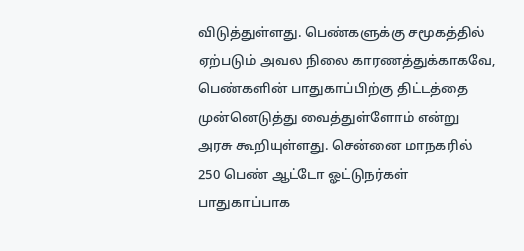விடுத்துள்ளது. பெண்களுக்கு சமூகத்தில் ஏற்படும் அவல நிலை காரணத்துக்காகவே, பெண்களின் பாதுகாப்பிற்கு திட்டத்தை முன்னெடுத்து வைத்துள்ளோம் என்று அரசு கூறியுள்ளது. சென்னை மாநகரில் 250 பெண் ஆட்டோ ஓட்டுநர்கள் பாதுகாப்பாக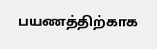பயணத்திற்காக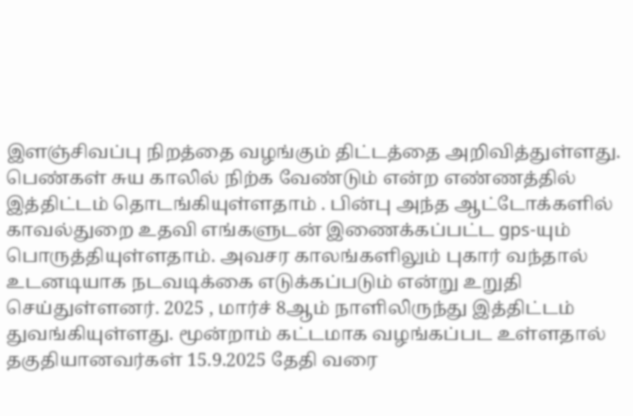இளஞ்சிவப்பு நிறத்தை வழங்கும் திட்டத்தை அறிவித்துள்ளது.
பெண்கள் சுய காலில் நிற்க வேண்டும் என்ற எண்ணத்தில் இத்திட்டம் தொடங்கியுள்ளதாம் . பின்பு அந்த ஆட்டோக்களில் காவல்துறை உதவி எங்களுடன் இணைக்கப்பட்ட gps-யும் பொருத்தியுள்ளதாம். அவசர காலங்களிலும் புகார் வந்தால் உடனடியாக நடவடிக்கை எடுக்கப்படும் என்று உறுதி செய்துள்ளனர். 2025 , மார்ச் 8ஆம் நாளிலிருந்து இத்திட்டம் துவங்கியுள்ளது. மூன்றாம் கட்டமாக வழங்கப்பட உள்ளதால் தகுதியானவர்கள் 15.9.2025 தேதி வரை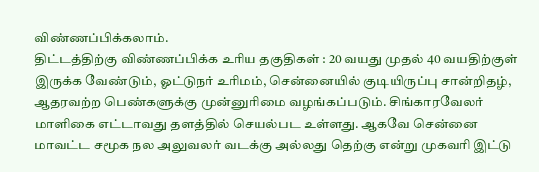விண்ணப்பிக்கலாம்.
திட்டத்திற்கு விண்ணப்பிக்க உரிய தகுதிகள் : 20 வயது முதல் 40 வயதிற்குள் இருக்க வேண்டும், ஓட்டுநர் உரிமம், சென்னையில் குடியிருப்பு சான்றிதழ், ஆதரவற்ற பெண்களுக்கு முன்னுரிமை வழங்கப்படும். சிங்காரவேலர் மாளிகை எட்டாவது தளத்தில் செயல்பட உள்ளது. ஆகவே சென்னை மாவட்ட சமூக நல அலுவலர் வடக்கு அல்லது தெற்கு என்று முகவரி இட்டு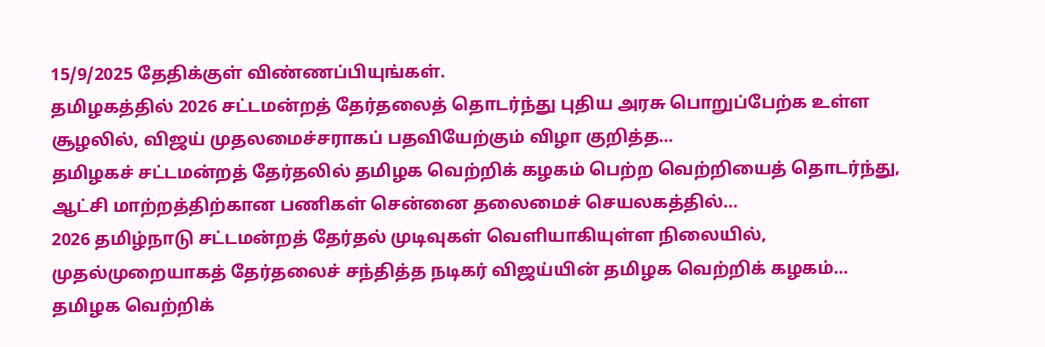15/9/2025 தேதிக்குள் விண்ணப்பியுங்கள்.
தமிழகத்தில் 2026 சட்டமன்றத் தேர்தலைத் தொடர்ந்து புதிய அரசு பொறுப்பேற்க உள்ள சூழலில், விஜய் முதலமைச்சராகப் பதவியேற்கும் விழா குறித்த…
தமிழகச் சட்டமன்றத் தேர்தலில் தமிழக வெற்றிக் கழகம் பெற்ற வெற்றியைத் தொடர்ந்து, ஆட்சி மாற்றத்திற்கான பணிகள் சென்னை தலைமைச் செயலகத்தில்…
2026 தமிழ்நாடு சட்டமன்றத் தேர்தல் முடிவுகள் வெளியாகியுள்ள நிலையில், முதல்முறையாகத் தேர்தலைச் சந்தித்த நடிகர் விஜய்யின் தமிழக வெற்றிக் கழகம்…
தமிழக வெற்றிக்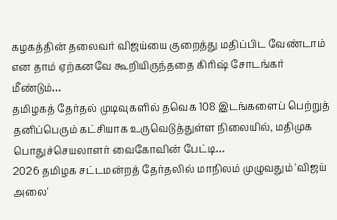கழகத்தின் தலைவர் விஜய்யை குறைத்து மதிப்பிட வேண்டாம் என தாம் ஏற்கனவே கூறியிருந்ததை கிரிஷ் சோடங்கர் மீண்டும்…
தமிழகத் தேர்தல் முடிவுகளில் தவெக 108 இடங்களைப் பெற்றுத் தனிப்பெரும் கட்சியாக உருவெடுத்துள்ள நிலையில், மதிமுக பொதுச்செயலாளர் வைகோவின் பேட்டி…
2026 தமிழக சட்டமன்றத் தேர்தலில் மாநிலம் முழுவதும் 'விஜய் அலை'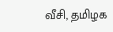வீசி, தமிழக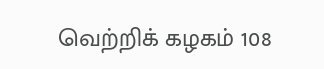வெற்றிக் கழகம் 108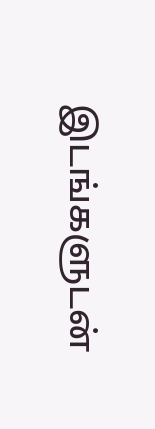இடங்களுடன்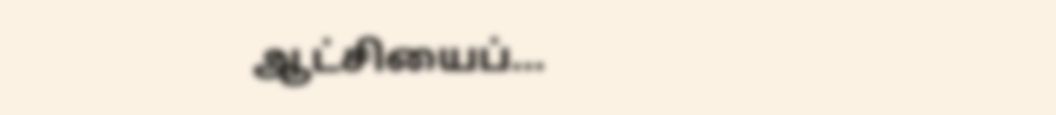ஆட்சியைப்…